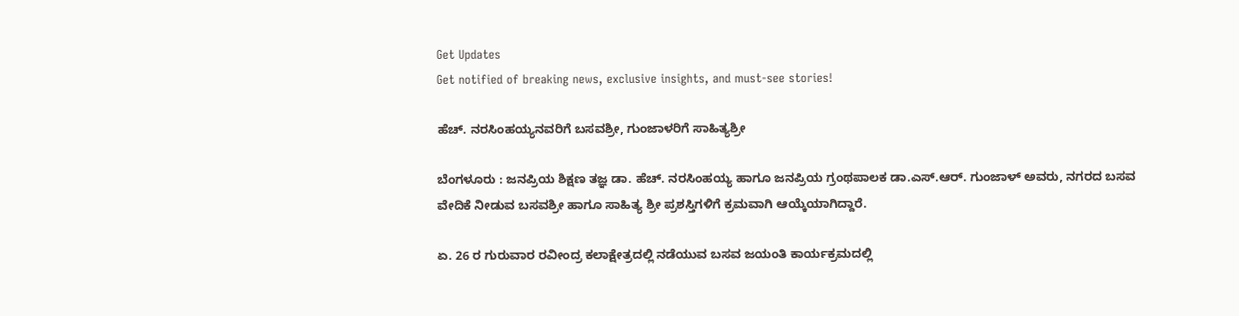Get Updates
Get notified of breaking news, exclusive insights, and must-see stories!

ಹೆಚ್‌. ನರಸಿಂಹಯ್ಯನವರಿಗೆ ಬಸವಶ್ರೀ, ಗುಂಜಾಳರಿಗೆ ಸಾಹಿತ್ಯಶ್ರೀ

ಬೆಂಗಳೂರು : ಜನಪ್ರಿಯ ಶಿಕ್ಷಣ ತಜ್ಞ ಡಾ. ಹೆಚ್‌. ನರಸಿಂಹಯ್ಯ ಹಾಗೂ ಜನಪ್ರಿಯ ಗ್ರಂಥಪಾಲಕ ಡಾ.ಎಸ್‌.ಆರ್‌. ಗುಂಜಾಳ್‌ ಅವರು, ನಗರದ ಬಸವ ವೇದಿಕೆ ನೀಡುವ ಬಸವಶ್ರೀ ಹಾಗೂ ಸಾಹಿತ್ಯ ಶ್ರೀ ಪ್ರಶಸ್ತಿಗಳಿಗೆ ಕ್ರಮವಾಗಿ ಆಯ್ಕೆಯಾಗಿದ್ದಾರೆ.

ಏ. 26 ರ ಗುರುವಾರ ರವೀಂದ್ರ ಕಲಾಕ್ಷೇತ್ರದಲ್ಲಿ ನಡೆಯುವ ಬಸವ ಜಯಂತಿ ಕಾರ್ಯಕ್ರಮದಲ್ಲಿ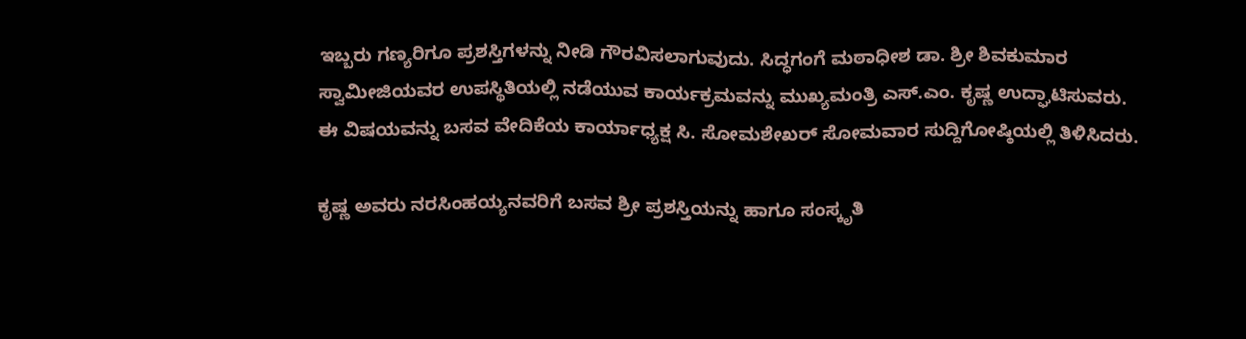ಇಬ್ಬರು ಗಣ್ಯರಿಗೂ ಪ್ರಶಸ್ತಿಗಳನ್ನು ನೀಡಿ ಗೌರವಿಸಲಾಗುವುದು. ಸಿದ್ಧಗಂಗೆ ಮಠಾಧೀಶ ಡಾ. ಶ್ರೀ ಶಿವಕುಮಾರ ಸ್ವಾಮೀಜಿಯವರ ಉಪಸ್ಥಿತಿಯಲ್ಲಿ ನಡೆಯುವ ಕಾರ್ಯಕ್ರಮವನ್ನು ಮುಖ್ಯಮಂತ್ರಿ ಎಸ್‌.ಎಂ. ಕೃಷ್ಣ ಉದ್ಘಾಟಿಸುವರು. ಈ ವಿಷಯವನ್ನು ಬಸವ ವೇದಿಕೆಯ ಕಾರ್ಯಾಧ್ಯಕ್ಷ ಸಿ. ಸೋಮಶೇಖರ್‌ ಸೋಮವಾರ ಸುದ್ದಿಗೋಷ್ಠಿಯಲ್ಲಿ ತಿಳಿಸಿದರು.

ಕೃಷ್ಣ ಅವರು ನರಸಿಂಹಯ್ಯನವರಿಗೆ ಬಸವ ಶ್ರೀ ಪ್ರಶಸ್ತಿಯನ್ನು ಹಾಗೂ ಸಂಸ್ಕೃತಿ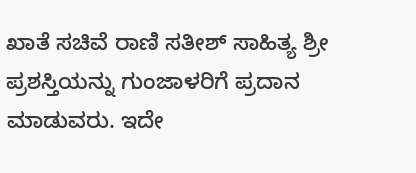ಖಾತೆ ಸಚಿವೆ ರಾಣಿ ಸತೀಶ್‌ ಸಾಹಿತ್ಯ ಶ್ರೀ ಪ್ರಶಸ್ತಿಯನ್ನು ಗುಂಜಾಳರಿಗೆ ಪ್ರದಾನ ಮಾಡುವರು. ಇದೇ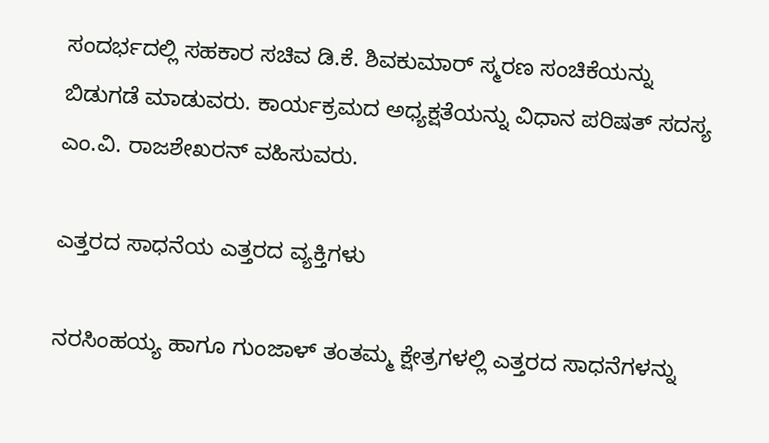ಸಂದರ್ಭದಲ್ಲಿ ಸಹಕಾರ ಸಚಿವ ಡಿ.ಕೆ. ಶಿವಕುಮಾರ್‌ ಸ್ಮರಣ ಸಂಚಿಕೆಯನ್ನು ಬಿಡುಗಡೆ ಮಾಡುವರು. ಕಾರ್ಯಕ್ರಮದ ಅಧ್ಯಕ್ಷತೆಯನ್ನು ವಿಧಾನ ಪರಿಷತ್‌ ಸದಸ್ಯ ಎಂ.ವಿ. ರಾಜಶೇಖರನ್‌ ವಹಿಸುವರು.

ಎತ್ತರದ ಸಾಧನೆಯ ಎತ್ತರದ ವ್ಯಕ್ತಿಗಳು

ನರಸಿಂಹಯ್ಯ ಹಾಗೂ ಗುಂಜಾಳ್‌ ತಂತಮ್ಮ ಕ್ಷೇತ್ರಗಳಲ್ಲಿ ಎತ್ತರದ ಸಾಧನೆಗಳನ್ನು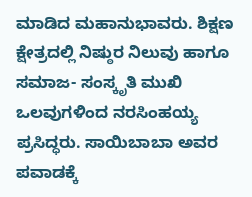ಮಾಡಿದ ಮಹಾನುಭಾವರು. ಶಿಕ್ಷಣ ಕ್ಷೇತ್ರದಲ್ಲಿ ನಿಷ್ಠುರ ನಿಲುವು ಹಾಗೂ ಸಮಾಜ- ಸಂಸ್ಕೃತಿ ಮುಖಿ ಒಲವುಗಳಿಂದ ನರಸಿಂಹಯ್ಯ ಪ್ರಸಿದ್ಧರು. ಸಾಯಿಬಾಬಾ ಅವರ ಪವಾಡಕ್ಕೆ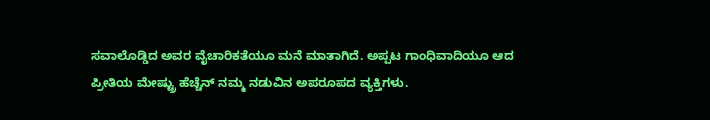ಸವಾಲೊಡ್ಡಿದ ಅವರ ವೈಚಾರಿಕತೆಯೂ ಮನೆ ಮಾತಾಗಿದೆ. ಅಪ್ಪಟ ಗಾಂಧಿವಾದಿಯೂ ಆದ ಪ್ರೀತಿಯ ಮೇಷ್ಟ್ರು ಹೆಚ್ಚೆನ್‌ ನಮ್ಮ ನಡುವಿನ ಅಪರೂಪದ ವ್ಯಕ್ತಿಗಳು.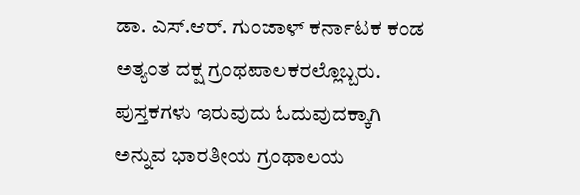ಡಾ. ಎಸ್‌.ಆರ್‌. ಗುಂಜಾಳ್‌ ಕರ್ನಾಟಕ ಕಂಡ ಅತ್ಯಂತ ದಕ್ಷ ಗ್ರಂಥಪಾಲಕರಲ್ಲೊಬ್ಬರು. ಪುಸ್ತಕಗಳು ಇರುವುದು ಓದುವುದಕ್ಕಾಗಿ ಅನ್ನುವ ಭಾರತೀಯ ಗ್ರಂಥಾಲಯ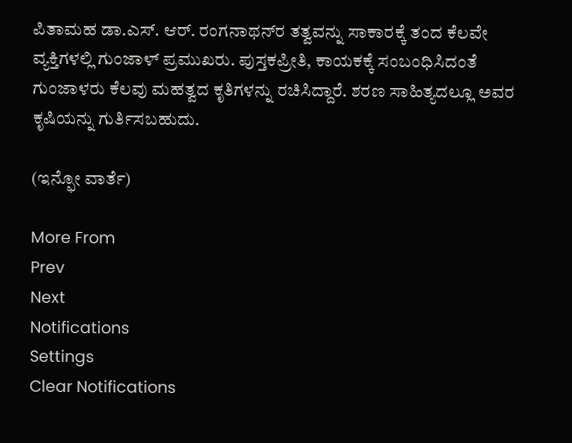ಪಿತಾಮಹ ಡಾ.ಎಸ್‌. ಆರ್‌. ರಂಗನಾಥನ್‌ರ ತತ್ವವನ್ನು ಸಾಕಾರಕ್ಕೆ ತಂದ ಕೆಲವೇ ವ್ಯಕ್ತಿಗಳಲ್ಲಿ ಗುಂಜಾಳ್‌ ಪ್ರಮುಖರು. ಪುಸ್ತಕಪ್ರೀತಿ, ಕಾಯಕಕ್ಕೆ ಸಂಬಂಧಿಸಿದಂತೆ ಗುಂಜಾಳರು ಕೆಲವು ಮಹತ್ವದ ಕೃತಿಗಳನ್ನು ರಚಿಸಿದ್ದಾರೆ. ಶರಣ ಸಾಹಿತ್ಯದಲ್ಲೂ ಅವರ ಕೃಷಿಯನ್ನು ಗುರ್ತಿಸಬಹುದು.

(ಇನ್ಫೋ ವಾರ್ತೆ)

More From
Prev
Next
Notifications
Settings
Clear Notifications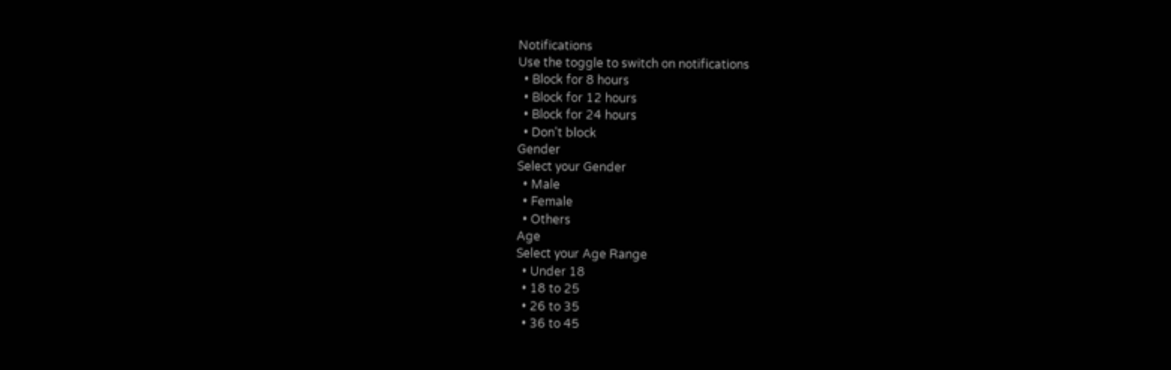Notifications
Use the toggle to switch on notifications
  • Block for 8 hours
  • Block for 12 hours
  • Block for 24 hours
  • Don't block
Gender
Select your Gender
  • Male
  • Female
  • Others
Age
Select your Age Range
  • Under 18
  • 18 to 25
  • 26 to 35
  • 36 to 45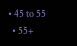• 45 to 55
  • 55+